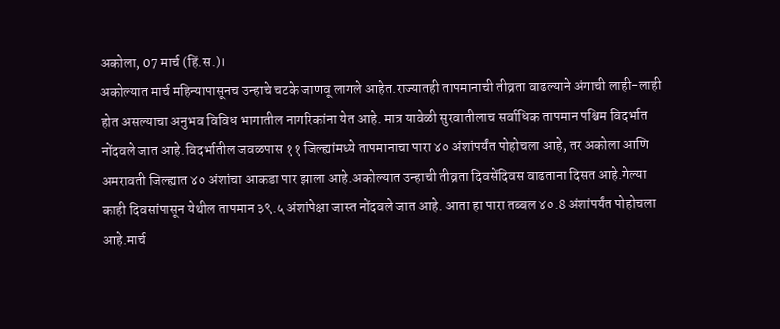अकोला, 07 मार्च (हिं.स.)।
अकोल्यात मार्च महिन्यापासूनच उन्हाचे चटके जाणवू लागले आहेत.राज्यातही तापमानाची तीव्रता वाढल्याने अंगाची लाही-लाही होत असल्याचा अनुभव विविध भागातील नागरिकांना येत आहे. मात्र यावेळी सुरवातीलाच सर्वाधिक तापमान पश्चिम विदर्भात नोंदवले जात आहे.विदर्भातील जवळपास ११ जिल्ह्यांमध्ये तापमानाचा पारा ४० अंशांपर्यंत पोहोचला आहे, तर अकोला आणि अमरावती जिल्ह्यात ४० अंशांचा आकडा पार झाला आहे.अकोल्यात उन्हाची तीव्रता दिवसेंदिवस वाढताना दिसत आहे.गेल्या काही दिवसांपासून येथील तापमान ३९.५ अंशांपेक्षा जास्त नोंदवले जात आहे. आता हा पारा तब्बल ४०.8 अंशांपर्यंत पोहोचला आहे.मार्च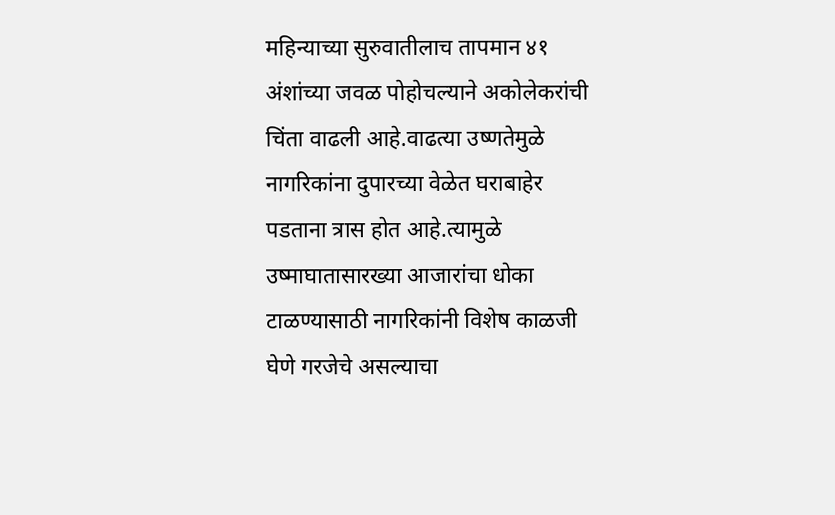महिन्याच्या सुरुवातीलाच तापमान ४१ अंशांच्या जवळ पोहोचल्याने अकोलेकरांची चिंता वाढली आहे.वाढत्या उष्णतेमुळे नागरिकांना दुपारच्या वेळेत घराबाहेर पडताना त्रास होत आहे.त्यामुळे उष्माघातासारख्या आजारांचा धोका टाळण्यासाठी नागरिकांनी विशेष काळजी घेणे गरजेचे असल्याचा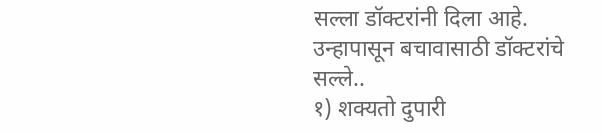सल्ला डॉक्टरांनी दिला आहे.
उन्हापासून बचावासाठी डॉक्टरांचे सल्ले..
१) शक्यतो दुपारी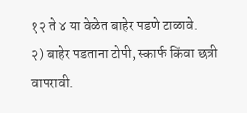१२ ते ४ या वेळेत बाहेर पडणे टाळावे.
२) बाहेर पडताना टोपी, स्कार्फ किंवा छत्री वापरावी.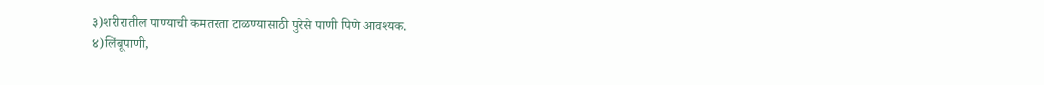३)शरीरातील पाण्याची कमतरता टाळण्यासाठी पुरेसे पाणी पिणे आवश्यक.
४)लिंबूपाणी,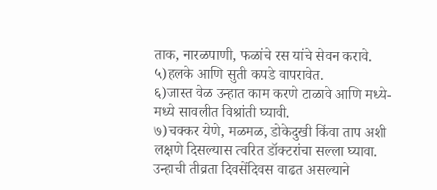ताक, नारळपाणी, फळांचे रस यांचे सेवन करावे.
५)हलके आणि सुती कपडे वापरावेत.
६)जास्त वेळ उन्हात काम करणे टाळावे आणि मध्ये-मध्ये सावलीत विश्रांती घ्यावी.
७)चक्कर येणे, मळमळ, डोकेदुखी किंवा ताप अशी लक्षणे दिसल्यास त्वरित डॉक्टरांचा सल्ला घ्यावा.
उन्हाची तीव्रता दिवसेंदिवस वाढत असल्याने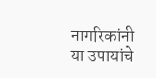नागरिकांनी या उपायांचे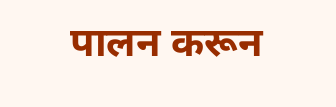पालन करून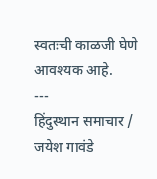स्वतःची काळजी घेणे आवश्यक आहे.
---
हिंदुस्थान समाचार / जयेश गावंडे